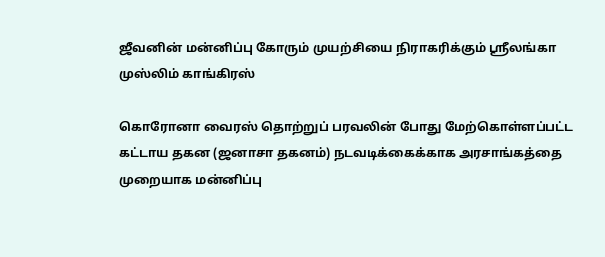ஜீவனின் மன்னிப்பு கோரும் முயற்சியை நிராகரிக்கும் ஸ்ரீலங்கா முஸ்லிம் காங்கிரஸ்

கொரோனா வைரஸ் தொற்றுப் பரவலின் போது மேற்கொள்ளப்பட்ட கட்டாய தகன (ஜனாசா தகனம்) நடவடிக்கைக்காக அரசாங்கத்தை முறையாக மன்னிப்பு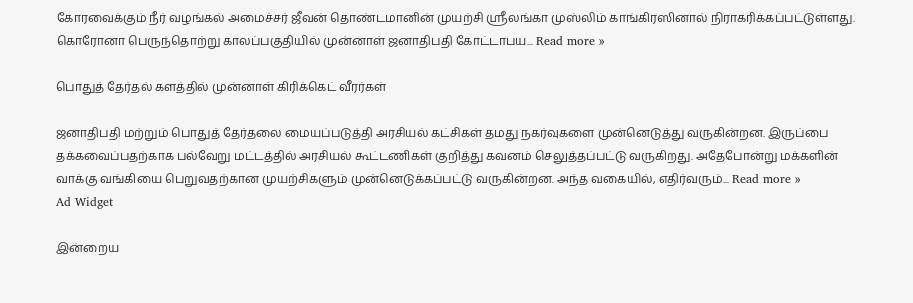கோரவைக்கும் நீர் வழங்கல் அமைச்சர் ஜீவன் தொண்டமானின் முயற்சி ஸ்ரீலங்கா முஸ்லிம் காங்கிரஸினால் நிராகரிக்கப்பட்டுள்ளது.   கொரோனா பெருந்தொற்று காலப்பகுதியில் முன்னாள் ஜனாதிபதி கோட்டாபய... Read more »

பொதுத் தேர்தல் களத்தில் முன்னாள் கிரிக்கெட் வீரர்கள்

ஜனாதிபதி மற்றும் பொதுத் தேர்தலை மையப்படுத்தி அரசியல் கட்சிகள் தமது நகர்வுகளை முன்னெடுத்து வருகின்றன. இருப்பை தக்கவைப்பதற்காக பல்வேறு மட்டத்தில் அரசியல் கூட்டணிகள் குறித்து கவனம் செலுத்தப்பட்டு வருகிறது. அதேபோன்று மக்களின் வாக்கு வங்கியை பெறுவதற்கான முயற்சிகளும் முன்னெடுக்கப்பட்டு வருகின்றன. அந்த வகையில், எதிர்வரும்... Read more »
Ad Widget

இன்றைய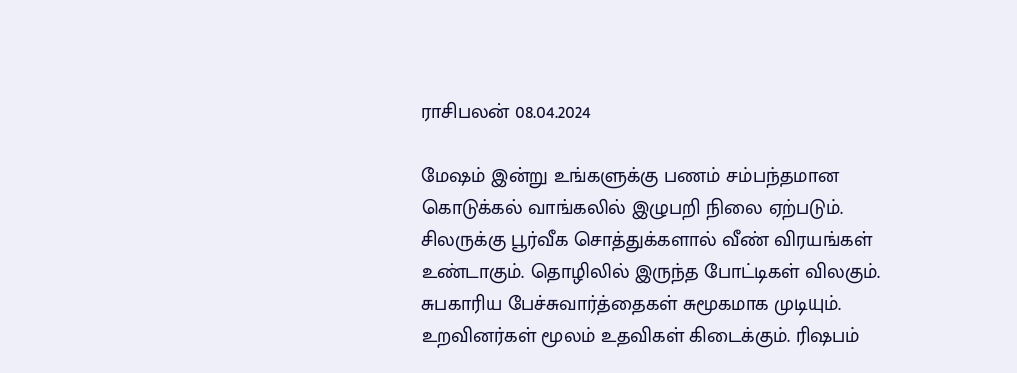ராசிபலன் 08.04.2024

மேஷம் இன்று உங்களுக்கு பணம் சம்பந்தமான கொடுக்கல் வாங்கலில் இழுபறி நிலை ஏற்படும். சிலருக்கு பூர்வீக சொத்துக்களால் வீண் விரயங்கள் உண்டாகும். தொழிலில் இருந்த போட்டிகள் விலகும். சுபகாரிய பேச்சுவார்த்தைகள் சுமூகமாக முடியும். உறவினர்கள் மூலம் உதவிகள் கிடைக்கும். ரிஷபம்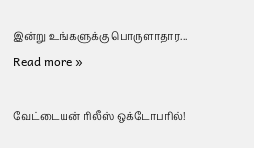இன்று உங்களுக்கு பொருளாதார... Read more »

வேட்டையன் ரிலீஸ் ஒக்டோபரில்!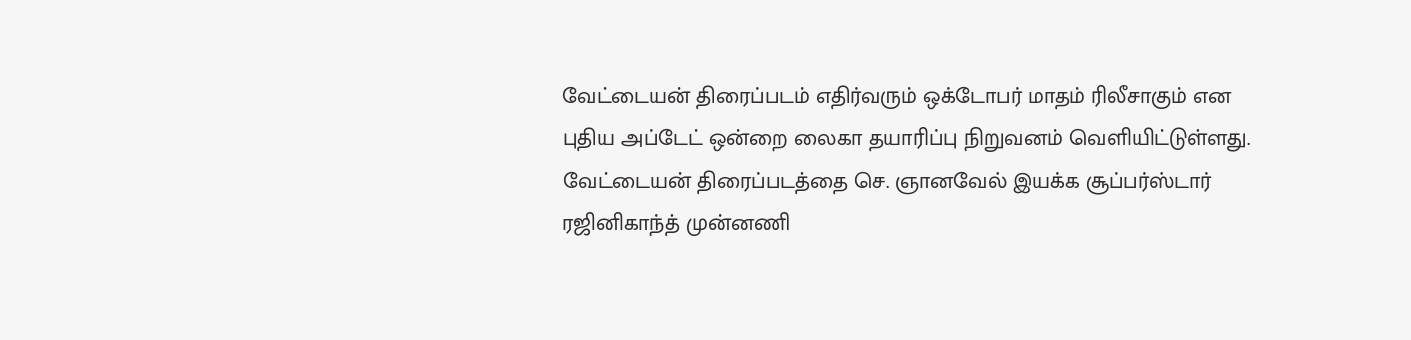வேட்டையன் திரைப்படம் எதிர்வரும் ஒக்டோபர் மாதம் ரிலீசாகும் என புதிய அப்டேட் ஒன்றை லைகா தயாரிப்பு நிறுவனம் வெளியிட்டுள்ளது. வேட்டையன் திரைப்படத்தை செ. ஞானவேல் இயக்க சூப்பர்ஸ்டார் ரஜினிகாந்த் முன்னணி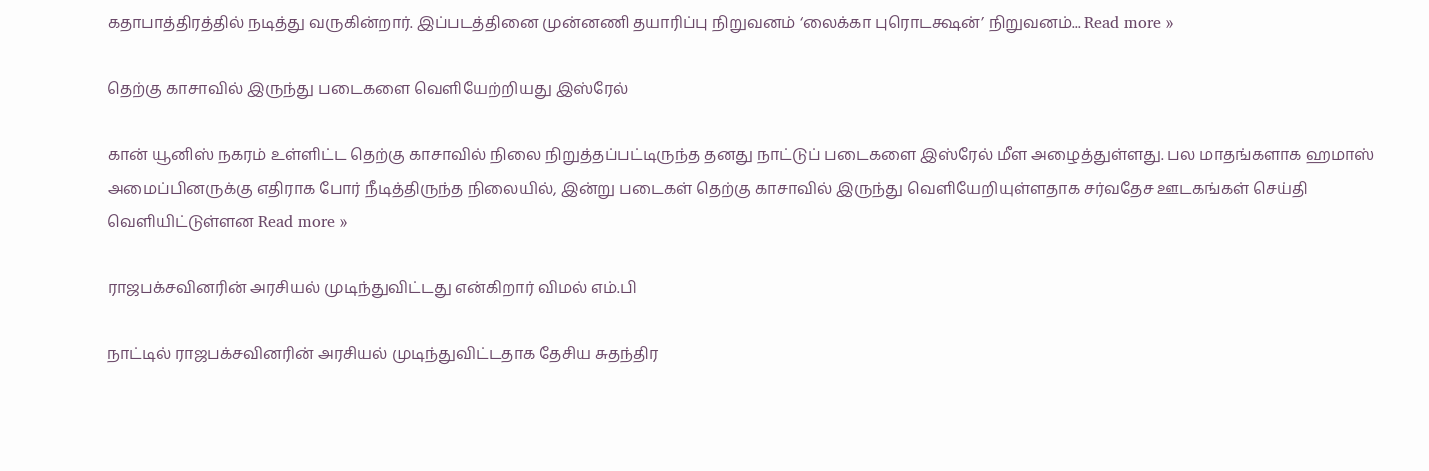கதாபாத்திரத்தில் நடித்து வருகின்றார். இப்படத்தினை முன்னணி தயாரிப்பு நிறுவனம் ‘லைக்கா புரொடக்ஷன்’ நிறுவனம்... Read more »

தெற்கு காசாவில் இருந்து படைகளை வெளியேற்றியது இஸ்ரேல்

கான் யூனிஸ் நகரம் உள்ளிட்ட தெற்கு காசாவில் நிலை நிறுத்தப்பட்டிருந்த தனது நாட்டுப் படைகளை இஸ்ரேல் மீள அழைத்துள்ளது. பல மாதங்களாக ஹமாஸ் அமைப்பினருக்கு எதிராக போர் நீடித்திருந்த நிலையில், இன்று படைகள் தெற்கு காசாவில் இருந்து வெளியேறியுள்ளதாக சர்வதேச ஊடகங்கள் செய்தி வெளியிட்டுள்ளன Read more »

ராஜபக்சவினரின் அரசியல் முடிந்துவிட்டது என்கிறார் விமல் எம்.பி

நாட்டில் ராஜபக்சவினரின் அரசியல் முடிந்துவிட்டதாக தேசிய சுதந்திர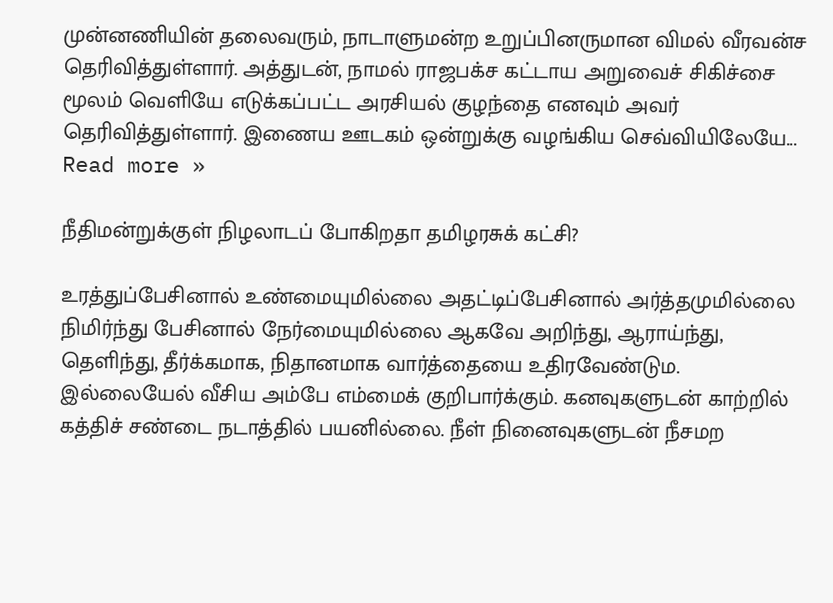முன்னணியின் தலைவரும், நாடாளுமன்ற உறுப்பினருமான விமல் வீரவன்ச தெரிவித்துள்ளார். அத்துடன், நாமல் ராஜபக்ச கட்டாய அறுவைச் சிகிச்சை மூலம் வெளியே எடுக்கப்பட்ட அரசியல் குழந்தை எனவும் அவர் தெரிவித்துள்ளார். இணைய ஊடகம் ஒன்றுக்கு வழங்கிய செவ்வியிலேயே... Read more »

நீதிமன்றுக்குள் நிழலாடப் போகிறதா தமிழரசுக் கட்சி?

உரத்துப்பேசினால் உண்மையுமில்லை அதட்டிப்பேசினால் அர்த்தமுமில்லை நிமிர்ந்து பேசினால் நேர்மையுமில்லை ஆகவே அறிந்து, ஆராய்ந்து, தெளிந்து, தீர்க்கமாக, நிதானமாக வார்த்தையை உதிரவேண்டும. இல்லையேல் வீசிய அம்பே எம்மைக் குறிபார்க்கும். கனவுகளுடன் காற்றில் கத்திச் சண்டை நடாத்தில் பயனில்லை. நீள் நினைவுகளுடன் நீசமற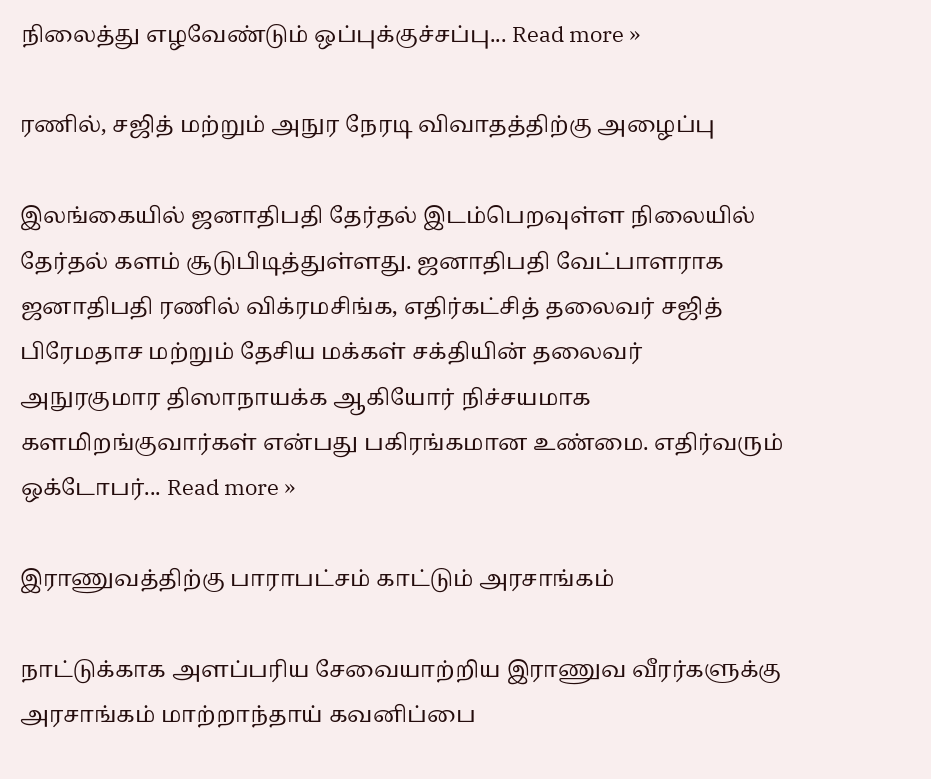நிலைத்து எழவேண்டும் ஒப்புக்குச்சப்பு... Read more »

ரணில், சஜித் மற்றும் அநுர நேரடி விவாதத்திற்கு அழைப்பு

இலங்கையில் ஜனாதிபதி தேர்தல் இடம்பெறவுள்ள நிலையில் தேர்தல் களம் சூடுபிடித்துள்ளது. ஜனாதிபதி வேட்பாளராக ஜனாதிபதி ரணில் விக்ரமசிங்க, எதிர்கட்சித் தலைவர் சஜித் பிரேமதாச மற்றும் தேசிய மக்கள் சக்தியின் தலைவர் அநுரகுமார திஸாநாயக்க ஆகியோர் நிச்சயமாக களமிறங்குவார்கள் என்பது பகிரங்கமான உண்மை. எதிர்வரும் ஒக்டோபர்... Read more »

இராணுவத்திற்கு பாராபட்சம் காட்டும் அரசாங்கம்

நாட்டுக்காக அளப்பரிய சேவையாற்றிய இராணுவ வீரர்களுக்கு அரசாங்கம் மாற்றாந்தாய் கவனிப்பை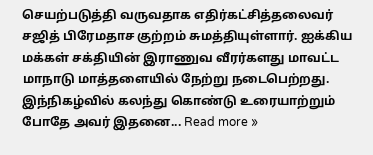செயற்படுத்தி வருவதாக எதிர்கட்சித்தலைவர் சஜித் பிரேமதாச குற்றம் சுமத்தியுள்ளார். ஐக்கிய மக்கள் சக்தியின் இராணுவ வீரர்களது மாவட்ட மாநாடு மாத்தளையில் நேற்று நடைபெற்றது. இந்நிகழ்வில் கலந்து கொண்டு உரையாற்றும் போதே அவர் இதனை... Read more »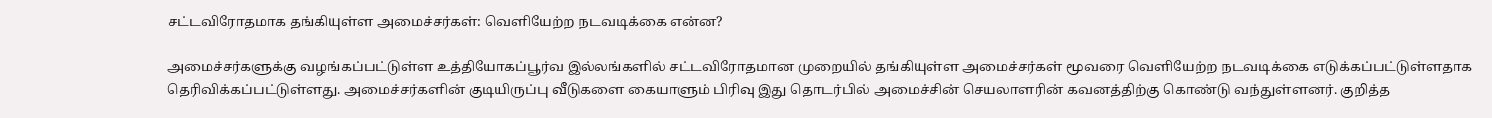சட்டவிரோதமாக தங்கியுள்ள அமைச்சர்கள்: வெளியேற்ற நடவடிக்கை என்ன?

அமைச்சர்களுக்கு வழங்கப்பட்டுள்ள உத்தியோகப்பூர்வ இல்லங்களில் சட்டவிரோதமான முறையில் தங்கியுள்ள அமைச்சர்கள் மூவரை வெளியேற்ற நடவடிக்கை எடுக்கப்பட்டுள்ளதாக தெரிவிக்கப்பட்டுள்ளது. அமைச்சர்களின் குடியிருப்பு வீடுகளை கையாளும் பிரிவு இது தொடர்பில் அமைச்சின் செயலாளரின் கவனத்திற்கு கொண்டு வந்துள்ளனர். குறித்த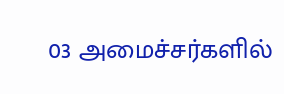03 அமைச்சர்களில்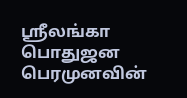ஸ்ரீலங்கா பொதுஜன பெரமுனவின்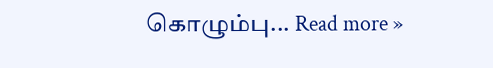கொழும்பு... Read more »